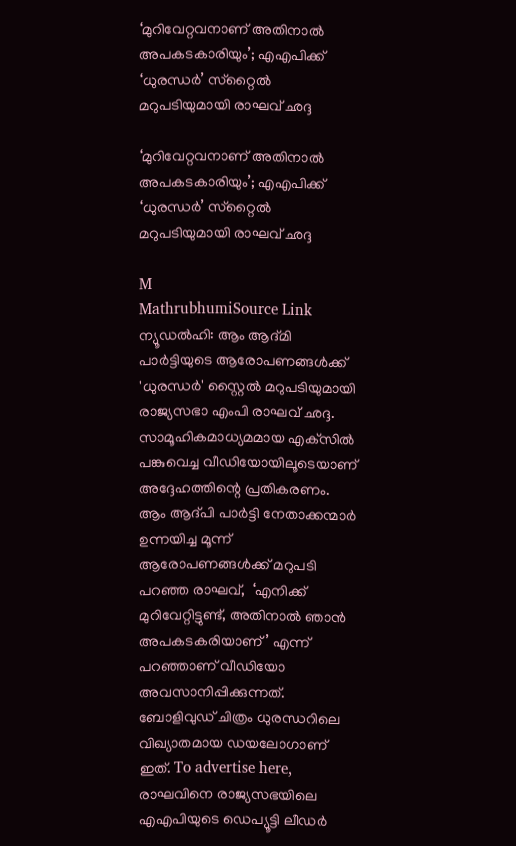‘മുറിവേറ്റവനാണ് അതിനാൽ അപകടകാരിയും’; എഎപിക്ക് ‘ധുരന്ധർ’ സ്‌റ്റൈൽ മറുപടിയുമായി രാഘവ് ഛദ്ദ

‘മുറിവേറ്റവനാണ് അതിനാൽ അപകടകാരിയും’; എഎപിക്ക് ‘ധുരന്ധർ’ സ്‌റ്റൈൽ മറുപടിയുമായി രാഘവ് ഛദ്ദ

M
MathrubhumiSource Link
ന്യൂഡൽഹി: ആം ആദ്മി പാർട്ടിയുടെ ആരോപണങ്ങൾക്ക് 'ധുരന്ധർ' സ്റ്റൈൽ മറുപടിയുമായി രാജ്യസഭാ എംപി രാഘവ് ഛദ്ദ. സാമൂഹികമാധ്യമമായ എക്‌സിൽ പങ്കുവെച്ച വീഡിയോയിലൂടെയാണ് അദ്ദേഹത്തിന്റെ പ്രതികരണം. ആം ആദ്പി പാർട്ടി നേതാക്കന്മാർ ഉന്നയിച്ച മൂന്ന് ആരോപണങ്ങൾക്ക് മറുപടി പറഞ്ഞ രാഘവ്,  ‘എനിക്ക് മുറിവേറ്റിട്ടുണ്ട്, അതിനാൽ ഞാൻ അപകടകരിയാണ്’ എന്ന് പറഞ്ഞാണ് വീഡിയോ അവസാനിപ്പിക്കുന്നത്. ബോളിവുഡ് ചിത്രം ധുരന്ധറിലെ വിഖ്യാതമായ ഡയലോഗാണ് ഇത്. To advertise here, രാഘവിനെ രാജ്യസഭയിലെ എഎപിയുടെ ഡെപ്യൂട്ടി ലീഡർ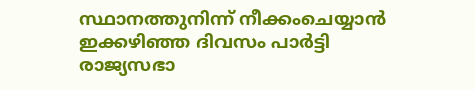സ്ഥാനത്തുനിന്ന് നീക്കംചെയ്യാൻ ഇക്കഴിഞ്ഞ ദിവസം പാർട്ടി രാജ്യസഭാ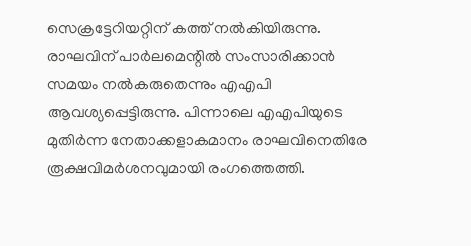സെക്രട്ടേറിയറ്റിന് കത്ത് നൽകിയിരുന്നു. രാഘവിന് പാർലമെന്റിൽ സംസാരിക്കാൻ സമയം നൽകരുതെന്നും എഎപി ആവശ്യപ്പെട്ടിരുന്നു. പിന്നാലെ എഎപിയുടെ മുതിർന്ന നേതാക്കളാകമാനം രാഘവിനെതിരേ രൂക്ഷവിമർശനവുമായി രംഗത്തെത്തി.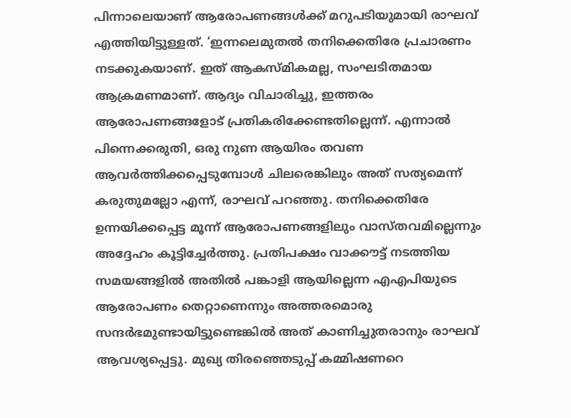പിന്നാലെയാണ് ആരോപണങ്ങൾക്ക് മറുപടിയുമായി രാഘവ് എത്തിയിട്ടുള്ളത്. ‘ഇന്നലെമുതൽ തനിക്കെതിരേ പ്രചാരണം നടക്കുകയാണ്. ഇത് ആകസ്മികമല്ല, സംഘടിതമായ ആക്രമണമാണ്. ആദ്യം വിചാരിച്ചു, ഇത്തരം ആരോപണങ്ങളോട് പ്രതികരിക്കേണ്ടതില്ലെന്ന്. എന്നാൽ പിന്നെക്കരുതി, ഒരു നുണ ആയിരം തവണ ആവർത്തിക്കപ്പെടുമ്പോൾ ചിലരെങ്കിലും അത് സത്യമെന്ന് കരുതുമല്ലോ എന്ന്, രാഘവ് പറഞ്ഞു. തനിക്കെതിരേ ഉന്നയിക്കപ്പെട്ട മൂന്ന് ആരോപണങ്ങളിലും വാസ്തവമില്ലെന്നും അദ്ദേഹം കൂട്ടിച്ചേർത്തു. പ്രതിപക്ഷം വാക്കൗട്ട് നടത്തിയ സമയങ്ങളിൽ അതിൽ പങ്കാളി ആയില്ലെന്ന എഎപിയുടെ ആരോപണം തെറ്റാണെന്നും അത്തരമൊരു സന്ദർഭമുണ്ടായിട്ടുണ്ടെങ്കിൽ അത് കാണിച്ചുതരാനും രാഘവ് ആവശ്യപ്പെട്ടു. മുഖ്യ തിരഞ്ഞെടുപ്പ് കമ്മിഷണറെ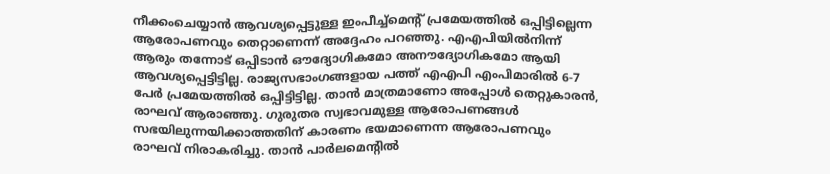നീക്കംചെയ്യാൻ ആവശ്യപ്പെട്ടുള്ള ഇംപീച്ച്‌മെന്റ് പ്രമേയത്തിൽ ഒപ്പിട്ടില്ലെന്ന ആരോപണവും തെറ്റാണെന്ന് അദ്ദേഹം പറഞ്ഞു. എഎപിയിൽനിന്ന് ആരും തന്നോട് ഒപ്പിടാൻ ഔദ്യോഗികമോ അനൗദ്യോഗികമോ ആയി ആവശ്യപ്പെട്ടിട്ടില്ല. രാജ്യസഭാംഗങ്ങളായ പത്ത് എഎപി എംപിമാരിൽ 6-7 പേർ പ്രമേയത്തിൽ ഒപ്പിട്ടിട്ടില്ല. താൻ മാത്രമാണോ അപ്പോൾ തെറ്റുകാരൻ, രാഘവ് ആരാഞ്ഞു. ഗുരുതര സ്വഭാവമുള്ള ആരോപണങ്ങൾ സഭയിലുന്നയിക്കാത്തതിന് കാരണം ഭയമാണെന്ന ആരോപണവും രാഘവ് നിരാകരിച്ചു. താൻ പാർലമെന്റിൽ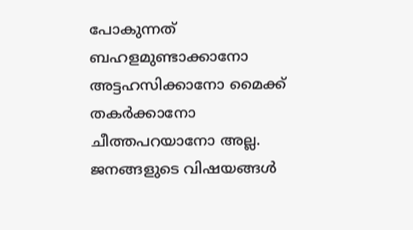പോകുന്നത് ബഹളമുണ്ടാക്കാനോ അട്ടഹസിക്കാനോ മൈക്ക് തകർക്കാനോ ചീത്തപറയാനോ അല്ല. ജനങ്ങളുടെ വിഷയങ്ങൾ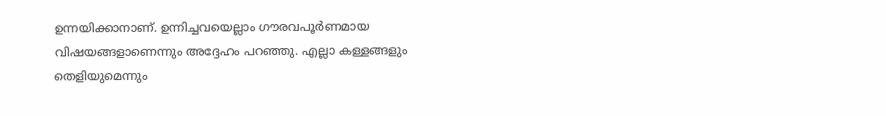ഉന്നയിക്കാനാണ്. ഉന്നിച്ചവയെല്ലാം ഗൗരവപൂർണമായ വിഷയങ്ങളാണെന്നും അദ്ദേഹം പറഞ്ഞു. എല്ലാ കള്ളങ്ങളും തെളിയുമെന്നും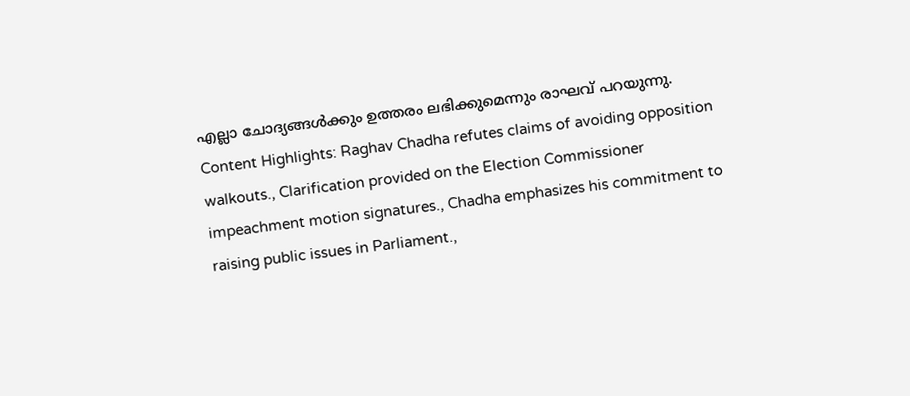എല്ലാ ചോദ്യങ്ങൾക്കും ഉത്തരം ലഭിക്കുമെന്നും രാഘവ് പറയുന്നു. Content Highlights: Raghav Chadha refutes claims of avoiding opposition walkouts., Clarification provided on the Election Commissioner impeachment motion signatures., Chadha emphasizes his commitment to raising public issues in Parliament.,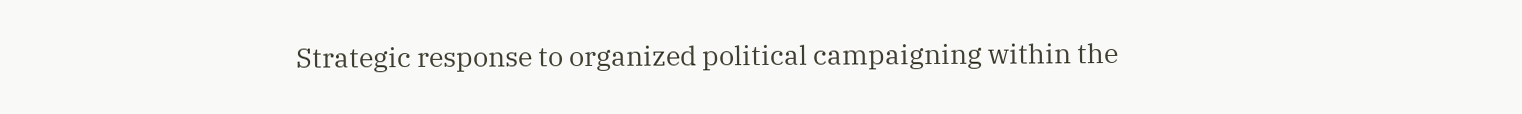Strategic response to organized political campaigning within the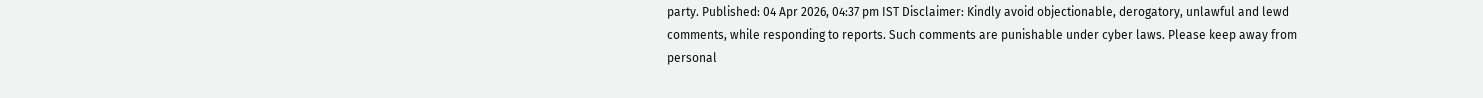party. Published: 04 Apr 2026, 04:37 pm IST Disclaimer: Kindly avoid objectionable, derogatory, unlawful and lewd comments, while responding to reports. Such comments are punishable under cyber laws. Please keep away from personal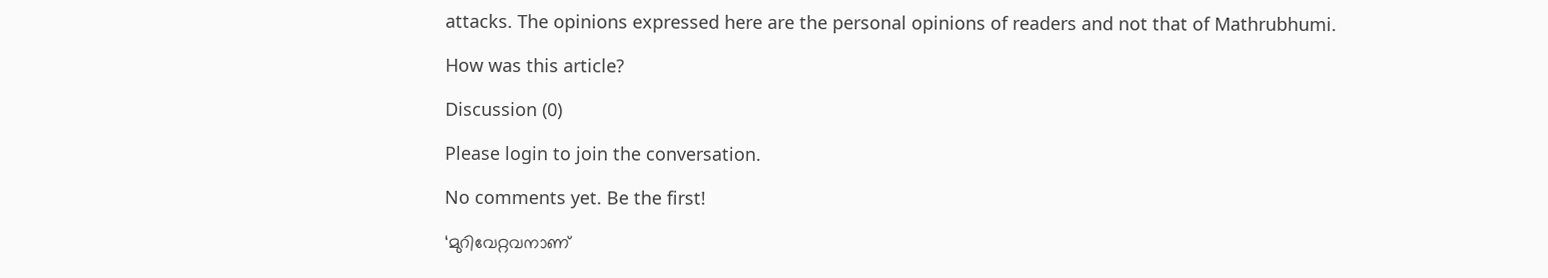attacks. The opinions expressed here are the personal opinions of readers and not that of Mathrubhumi.

How was this article?

Discussion (0)

Please login to join the conversation.

No comments yet. Be the first!

‘മുറിവേറ്റവനാണ്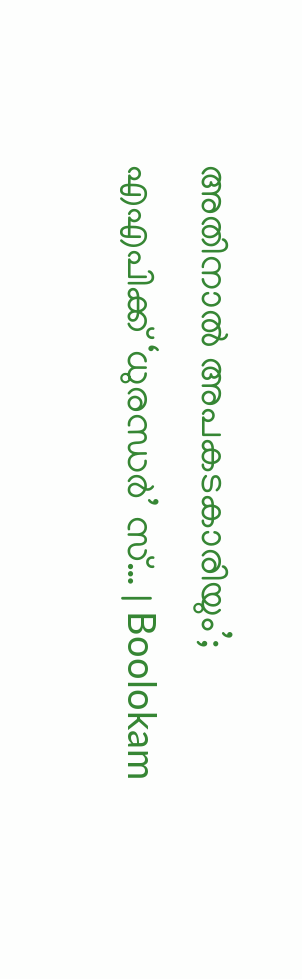അതിനാൽ അപകടകാരിയും’; എഎപിക്ക് ‘ധുരന്ധർ’ സ്‌… | Boolokam